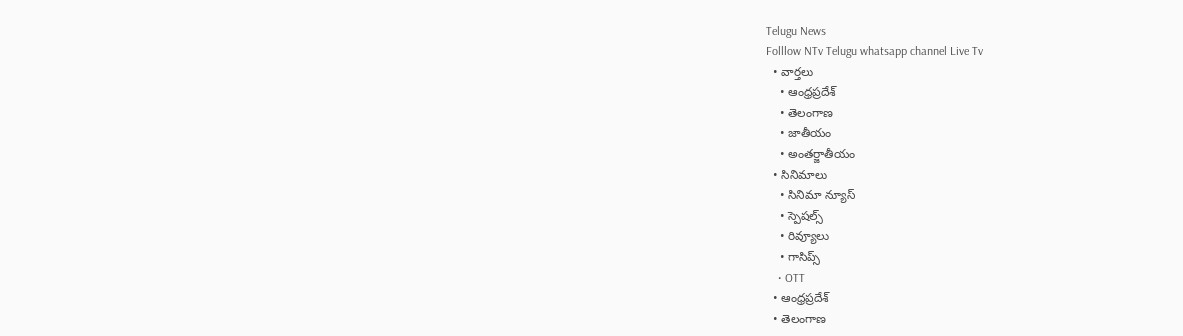Telugu News
Folllow NTv Telugu whatsapp channel Live Tv
  • వార్తలు
    • ఆంధ్రప్రదేశ్
    • తెలంగాణ
    • జాతీయం
    • అంతర్జాతీయం
  • సినిమాలు
    • సినిమా న్యూస్
    • స్పెషల్స్
    • రివ్యూలు
    • గాసిప్స్
    • OTT
  • ఆంధ్రప్రదేశ్
  • తెలంగాణ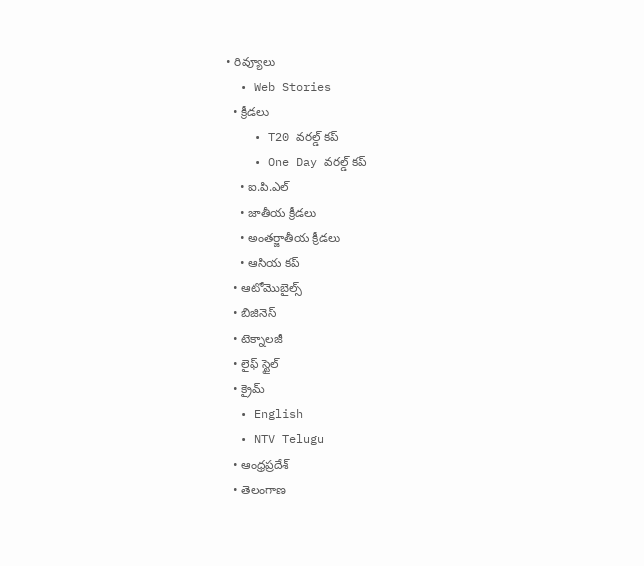• రివ్యూలు
  • Web Stories
  • క్రీడలు
    • T20 వరల్డ్ కప్
    • One Day వరల్డ్ కప్
    • ఐ.పి.ఎల్
    • జాతీయ క్రీడలు
    • అంతర్జాతీయ క్రీడలు
    • ఆసియ కప్
  • ఆటోమొబైల్స్
  • బిజినెస్‌
  • టెక్నాలజీ
  • లైఫ్ స్టైల్
  • క్రైమ్
  • English
  • NTV Telugu
  • ఆంధ్రప్రదేశ్
  • తెలంగాణ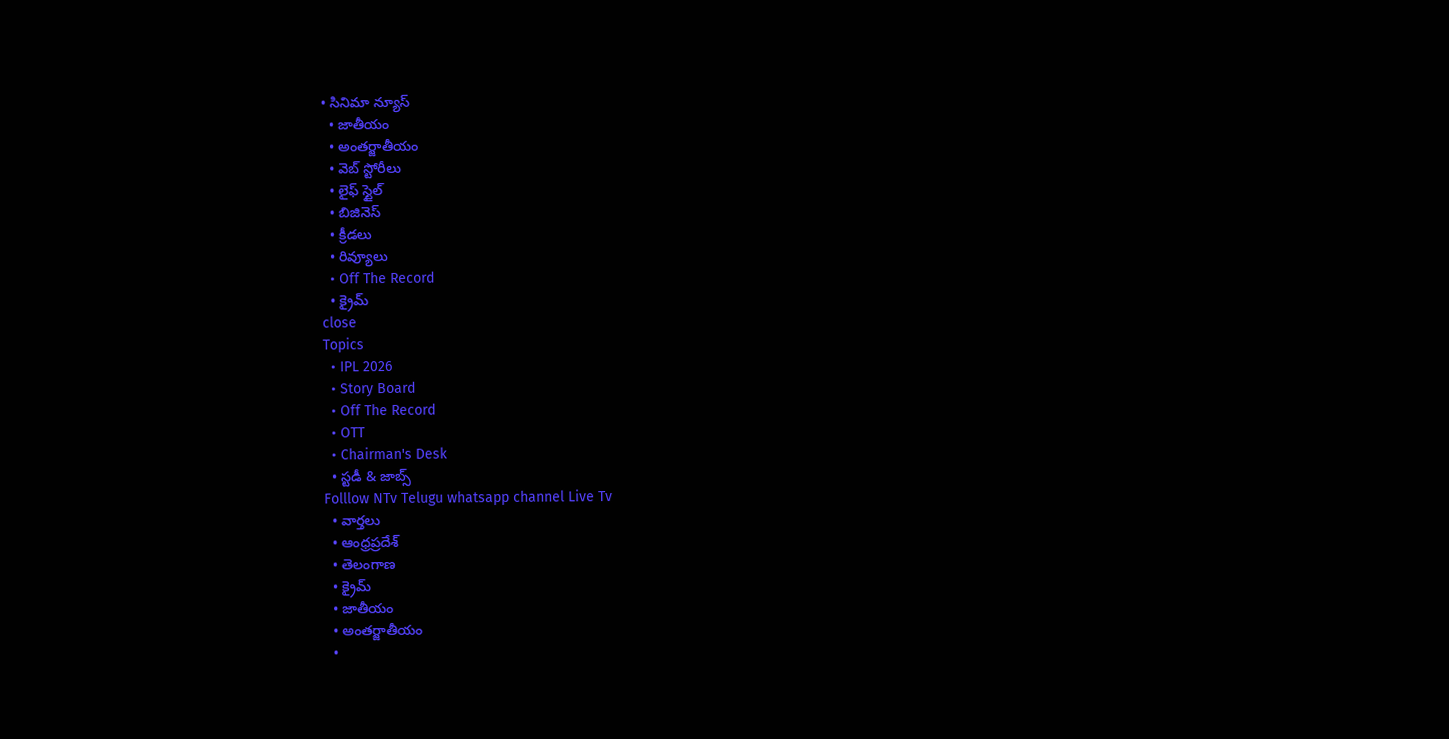• సినిమా న్యూస్
  • జాతీయం
  • అంతర్జాతీయం
  • వెబ్ స్టోరీలు
  • లైఫ్ స్టైల్
  • బిజినెస్‌
  • క్రీడలు
  • రివ్యూలు
  • Off The Record
  • క్రైమ్
close
Topics
  • IPL 2026
  • Story Board
  • Off The Record
  • OTT
  • Chairman's Desk
  • స్టడీ & జాబ్స్
Folllow NTv Telugu whatsapp channel Live Tv
  • వార్తలు
  • ఆంధ్రప్రదేశ్
  • తెలంగాణ
  • క్రైమ్
  • జాతీయం
  • అంతర్జాతీయం
  •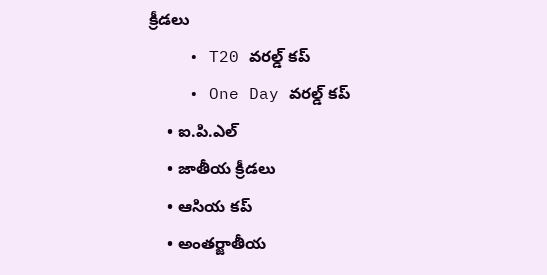క్రీడలు
    • T20 వరల్డ్ కప్
    • One Day వరల్డ్ కప్
    • ఐ.పి.ఎల్
    • జాతీయ క్రీడలు
    • ఆసియ కప్
    • అంతర్జాతీయ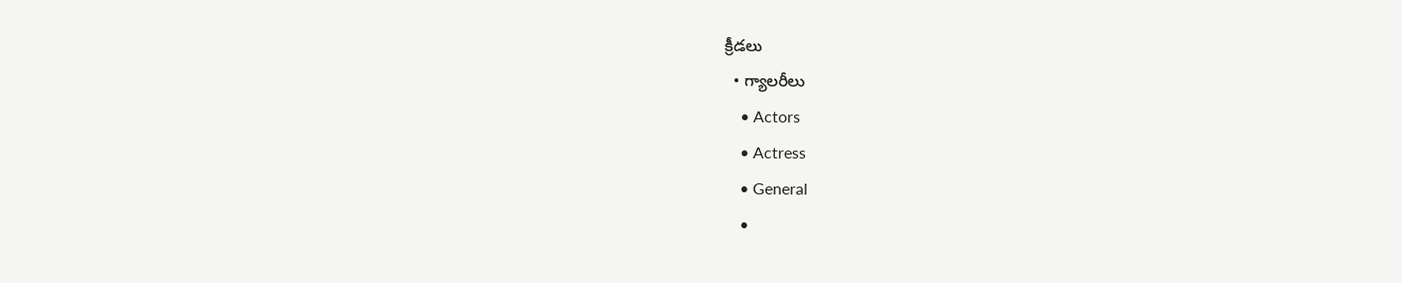క్రీడలు
  • గ్యాలరీలు
    • Actors
    • Actress
    • General
    •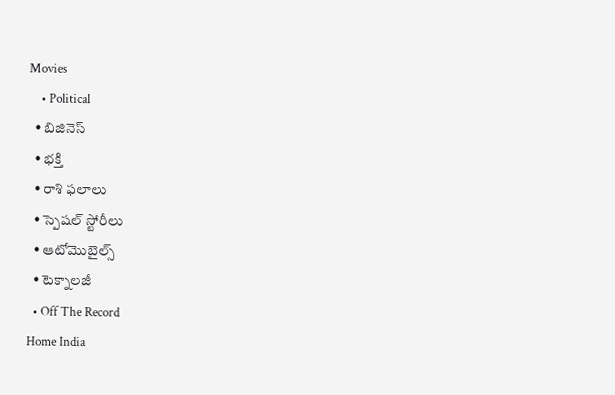Movies
    • Political
  • బిజినెస్‌
  • భక్తి
  • రాశి ఫలాలు
  • స్పెషల్‌ స్టోరీలు
  • ఆటోమొబైల్స్
  • టెక్నాలజీ
  • Off The Record
Home India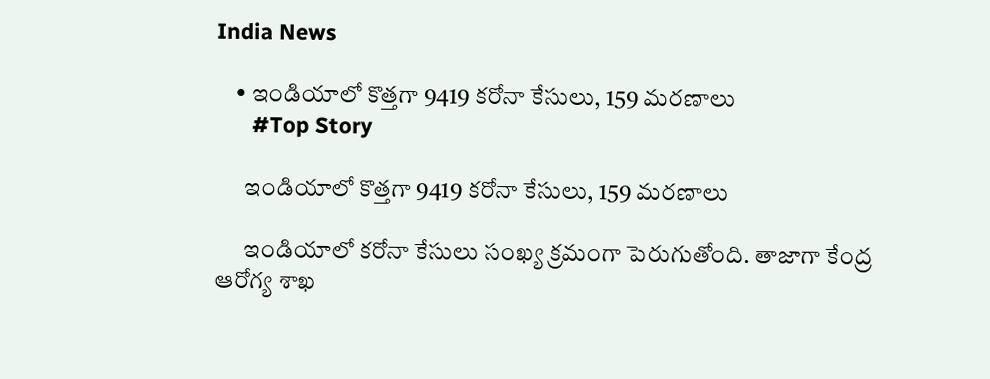India News

    • ఇండియాలో కొత్త‌గా 9419 క‌రోనా కేసులు, 159 మ‌ర‌ణాలు
      #Top Story

      ఇండియాలో కొత్త‌గా 9419 క‌రోనా కేసులు, 159 మ‌ర‌ణాలు

      ఇండియాలో క‌రోనా కేసులు సంఖ్య క్ర‌మంగా పెరుగుతోంది. తాజాగా కేంద్ర ఆరోగ్య శాఖ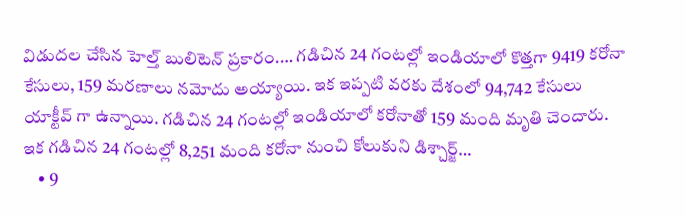విడుద‌ల చేసిన హెల్త్ బులిటెన్ ప్ర‌కారం.… గ‌డిచిన 24 గంట‌ల్లో ఇండియాలో కొత్త‌గా 9419 క‌రోనా కేసులు, 159 మ‌ర‌ణాలు న‌మోదు అయ్యాయి. ఇక ఇప్పటి వ‌ర‌కు దేశంలో 94,742 కేసులు యాక్టీవ్‌ గా ఉన్నాయి. గ‌డిచిన 24 గంట‌ల్లో ఇండియాలో క‌రోనాతో 159 మంది మృతి చెందారు. ఇక గడిచిన 24 గంటల్లో 8,251 మంది కరోనా నుంచి కోలుకుని డిశ్చార్జ్‌…
    • 9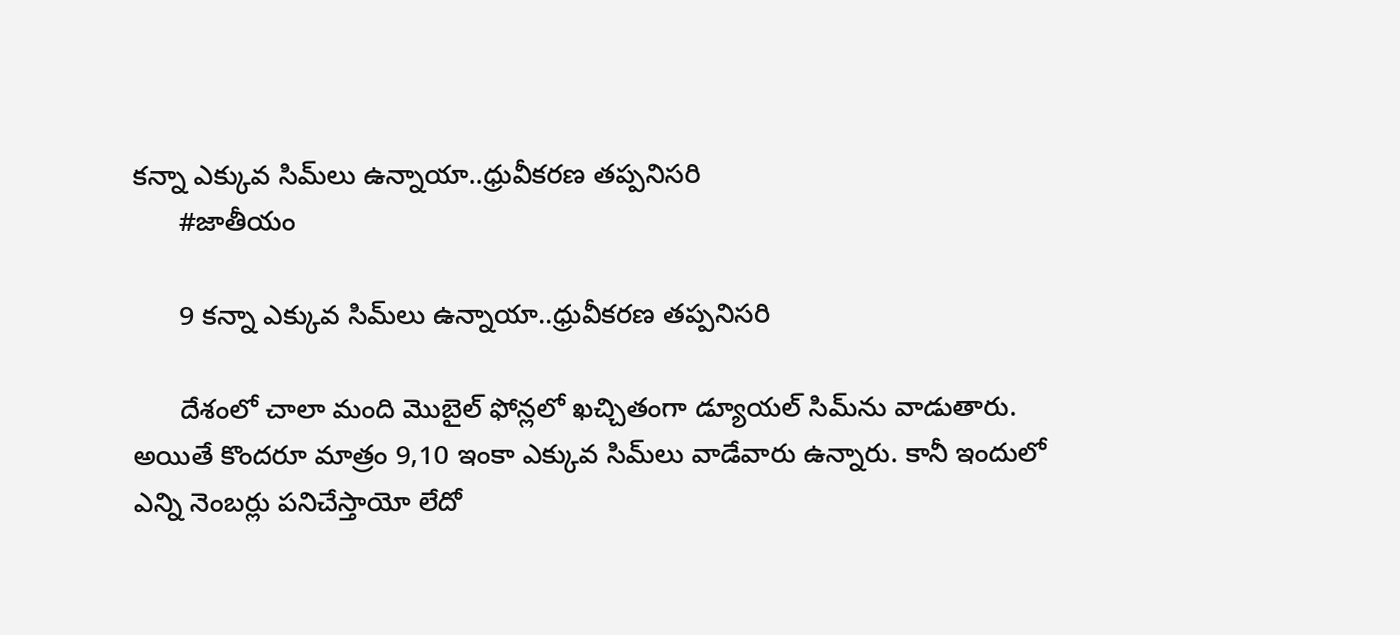కన్నా ఎక్కువ సిమ్‌లు ఉన్నాయా..ధ్రువీకరణ తప్పనిసరి
      #జాతీయం

      9 కన్నా ఎక్కువ సిమ్‌లు ఉన్నాయా..ధ్రువీకరణ తప్పనిసరి

      దేశంలో చాలా మంది మొబైల్‌ ఫోన్లలో ఖచ్చితంగా డ్యూయల్‌ సిమ్‌ను వాడుతారు. అయితే కొందరూ మాత్రం 9,10 ఇంకా ఎక్కువ సిమ్‌లు వాడేవారు ఉన్నారు. కానీ ఇందులో ఎన్ని నెంబర్లు పనిచేస్తాయో లేదో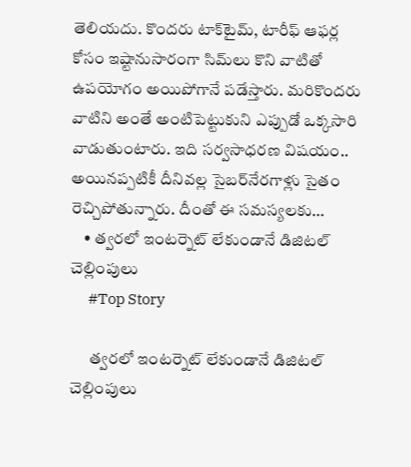తెలియదు. కొందరు టాక్‌టైమ్‌, టారీఫ్‌ ఆఫర్ల కోసం ఇష్టానుసారంగా సిమ్‌లు కొని వాటితో ఉపయోగం అయిపోగానే పడేస్తారు. మరికొందరు వాటిని అంతే అంటిపెట్టుకుని ఎప్పుడో ఒక్కసారి వాడుతుంటారు. ఇది సర్వసాధరణ విషయం.. అయినప్పటికీ దీనివల్ల సైబర్‌నేరగాళ్లు సైతం రెచ్చిపోతున్నారు. దీంతో ఈ సమస్యలకు…
    • త్వరలో ఇంటర్నెట్ లేకుండానే డిజిటల్ చెల్లింపులు
      #Top Story

      త్వరలో ఇంటర్నెట్ లేకుండానే డిజిటల్ చెల్లింపులు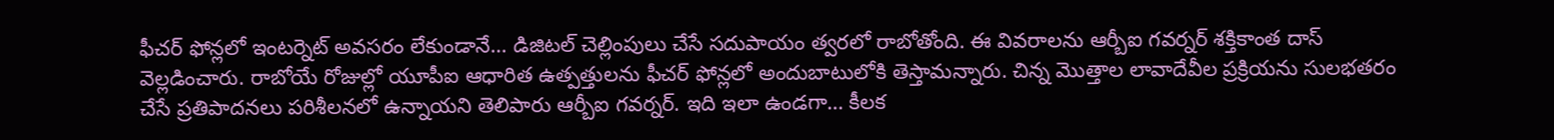ఫీచర్ ఫోన్లలో ఇంటర్నెట్ అవసరం లేకుండానే… డిజిటల్ చెల్లింపులు చేసే సదుపాయం త్వరలో రాబోతోంది. ఈ వివరాలను ఆర్బీఐ గవర్నర్ శక్తికాంత దాస్ వెల్లడించారు. రాబోయే రోజుల్లో యూపీఐ ఆధారిత ఉత్పత్తులను ఫీచర్ ఫోన్లలో అందుబాటులోకి తెస్తామన్నారు. చిన్న మొత్తాల లావాదేవీల ప్రక్రియను సులభతరం చేసే ప్రతిపాదనలు పరిశీలనలో ఉన్నాయని తెలిపారు ఆర్బీఐ గవర్నర్. ఇది ఇలా ఉండ‌గా… కీలక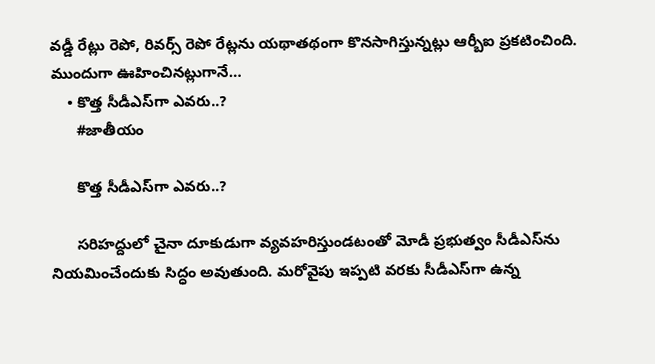వడ్డీ రేట్లు రెపో, రివర్స్ రెపో రేట్లను యథాతథంగా కొనసాగిస్తున్నట్లు ఆర్బీఐ ప్రకటించింది. ముందుగా ఊహించినట్లుగానే…
    • కొత్త సీడీఎస్‌గా ఎవరు..?
      #జాతీయం

      కొత్త సీడీఎస్‌గా ఎవరు..?

      సరిహద్దులో చైనా దూకుడుగా వ్యవహరిస్తుండటంతో మోడీ ప్రభుత్వం సీడీఎస్‌ను నియమించేందుకు సిద్ధం అవుతుంది. మరోవైపు ఇప్పటి వరకు సీడీఎస్‌గా ఉన్న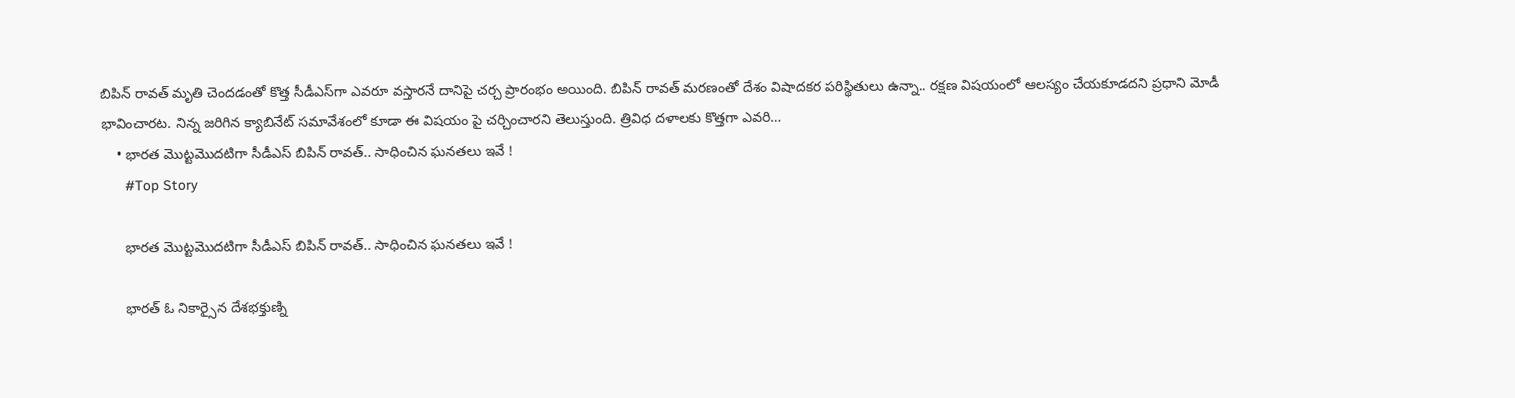బిపిన్‌ రావత్‌ మృతి చెందడంతో కొత్త సీడీఎస్‌గా ఎవరూ వస్తారనే దానిపై చర్చ ప్రారంభం అయింది. బిపిన్ రావ‌త్ మ‌ర‌ణంతో దేశం విషాద‌క‌ర ప‌రిస్థితులు ఉన్నా.. రక్షణ విష‌యంలో ఆల‌స్యం చేయ‌కూడ‌ద‌ని ప్రధాని మోడీ భావించార‌ట‌. నిన్న జ‌రిగిన క్యాబినేట్ స‌మావేశంలో కూడా ఈ విషయం పై చర్చించార‌ని తెలుస్తుంది. త్రివిధ ద‌ళాల‌కు కొత్తగా ఎవ‌రి…
    • భారత మొట్టమొదటిగా సీడీఎస్‌ బిపిన్‌ రావత్‌.. సాధించిన ఘ‌న‌త‌లు ఇవే !
      #Top Story

      భారత మొట్టమొదటిగా సీడీఎస్‌ బిపిన్‌ రావత్‌.. సాధించిన ఘ‌న‌త‌లు ఇవే !

      భారత్‌ ఓ నికార్సైన దేశభక్తుణ్ని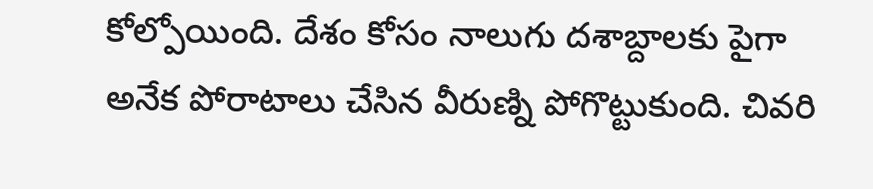కోల్పోయింది. దేశం కోసం నాలుగు దశాబ్దాలకు పైగా అనేక పోరాటాలు చేసిన వీరుణ్ని పోగొట్టుకుంది. చివరి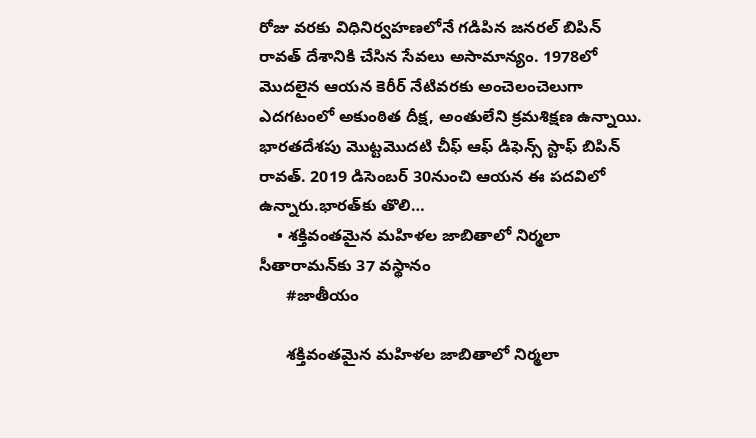రోజు వరకు విధినిర్వహణలోనే గడిపిన జనరల్‌ బిపిన్‌ రావత్‌ దేశానికి చేసిన సేవలు అసామాన్యం. 1978లో మొదలైన ఆయన కెరీర్‌ నేటివరకు అంచెలంచెలుగా ఎదగటంలో అకుంఠిత దీక్ష, అంతులేని క్రమశిక్షణ ఉన్నాయి. భారతదేశపు మొట్టమొదటి చీఫ్ ఆఫ్ డిఫెన్స్ స్టాఫ్ బిపిన్ రావత్. 2019 డిసెంబర్‌ 30నుంచి ఆయన ఈ పదవిలో ఉన్నారు.భారత్‌కు తొలి…
    • శక్తివంతమైన మహిళల జాబితాలో నిర్మలా సీతారామన్‌కు 37 వస్థానం
      #జాతీయం

      శక్తివంతమైన మహిళల జాబితాలో నిర్మలా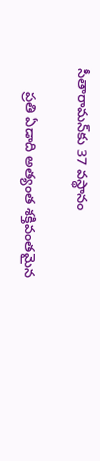సీతారామన్‌కు 37 వస్థానం

      ప్రతి ఏడాది అత్యంత శక్తివంతమైన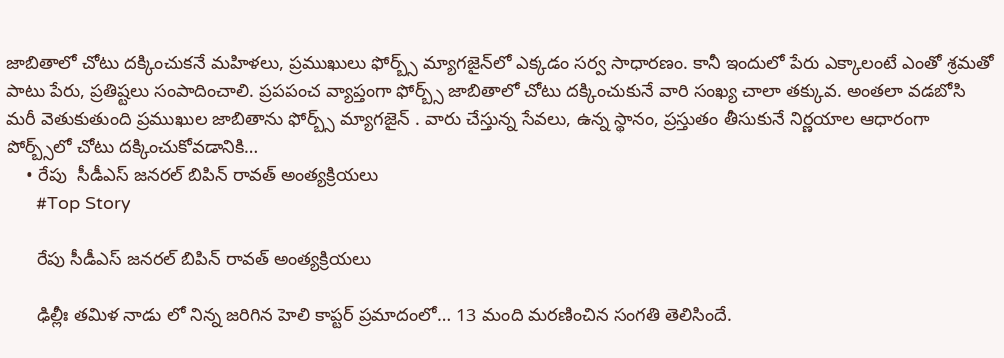జాబితాలో చోటు దక్కించుకనే మహిళలు, ప్రముఖులు ఫోర్బ్స్‌ మ్యాగజైన్‌లో ఎక్కడం సర్వ సాధారణం. కానీ ఇందులో పేరు ఎక్కాలంటే ఎంతో శ్రమతో పాటు పేరు, ప్రతిష్టలు సంపాదించాలి. ప్రపపంచ వ్యాప్తంగా ఫోర్బ్స్‌ జాబితాలో చోటు దక్కించుకునే వారి సంఖ్య చాలా తక్కువ. అంతలా వడబోసి మరీ వెతుకుతుంది ప్రముఖుల జాబితాను ఫోర్బ్స్‌ మ్యాగజైన్‌ . వారు చేస్తున్న సేవలు, ఉన్న స్థానం, ప్రస్తుతం తీసుకునే నిర్ణయాల ఆధారంగా పోర్బ్స్‌లో చోటు దక్కించుకోవడానికి…
    • రేపు  సీడీఎస్ జనరల్ బిపిన్ రావత్ అంత్యక్రియలు
      #Top Story

      రేపు సీడీఎస్ జనరల్ బిపిన్ రావత్ అంత్యక్రియలు

      ఢిల్లీః త‌మిళ నాడు లో నిన్న జ‌రిగిన హెలి కాప్ట‌ర్ ప్ర‌మాదంలో… 13 మంది మ‌ర‌ణించిన సంగ‌తి తెలిసిందే.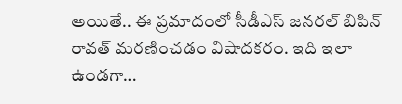అయితే.. ఈ ప్ర‌మాదంలో సీడీఎస్ జనరల్ బిపిన్ రావత్ మ‌ర‌ణించ‌డం విషాద‌కరం. ఇది ఇలా ఉండ‌గా…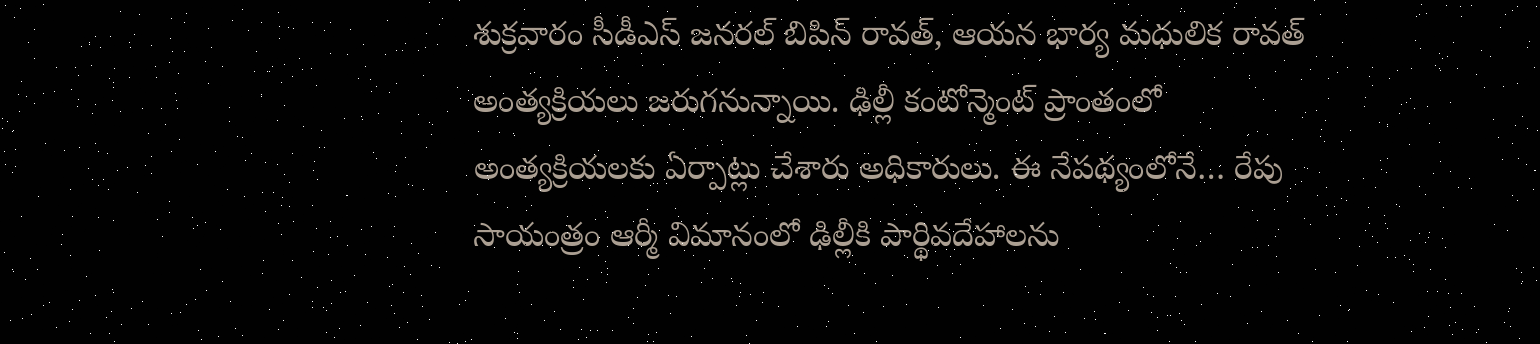శుక్రవారం సీడీఎస్ జనరల్ బిపిన్ రావత్, ఆయన భార్య మధులిక రావత్ అంత్యక్రియలు జ‌రుగ‌నున్నాయి. ఢిల్లీ కంటోన్మెంట్ ప్రాంతంలో అంత్యక్రియలకు ఏర్పాట్లు చేశారు అధికారులు. ఈ నేప‌థ్యంలోనే… రేపు సాయంత్రం ఆర్మీ విమానంలో ఢిల్లీకి పార్థివదేహాలను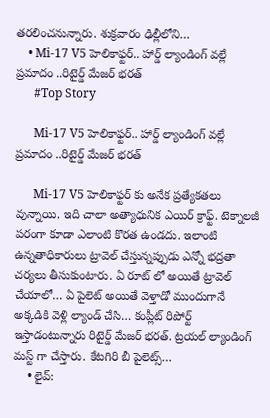త‌ర‌లించ‌నున్నారు. శుక్రవారం ఢిల్లీలోని…
    • Mi-17 V5 హెలికాఫ్టర్.. హార్డ్ ల్యాండింగ్ వల్లే ప్రమాదం ..రిటైర్డ్ మేజర్ భరత్
      #Top Story

      Mi-17 V5 హెలికాఫ్టర్.. హార్డ్ ల్యాండింగ్ వల్లే ప్రమాదం ..రిటైర్డ్ మేజర్ భరత్

      Mi-17 V5 హెలికాఫ్టర్ కు అనేక ప్రత్యేకతలు వున్నాయి. ఇది చాలా అత్యాధునిక ఎయిర్ క్రాఫ్ట్. టెక్నాలజీ పరంగా కూడా ఎలాంటి కొరత ఉండదు. ఇలాంటి ఉన్నతాధికారులు ట్రావెల్ చేస్తున్నప్పుడు ఎన్నో భద్రతా చర్యలు తీసుకుంటారు. ఏ రూట్ లో అయితే ట్రావెల్ చేయాలో… ఏ పైలెట్ అయితే వెళ్తాడో ముందుగానే అక్కడికి వెళ్లి ల్యాండ్ చేసి… కంప్లీట్ రిపోర్ట్ ఇస్తాడంటున్నారు రిటైర్డ్ మేజర్ భరత్. ట్రయల్ ల్యాండింగ్ మస్ట్ గా చేస్తారు. కేటగిరి బీ పైలెట్స్…
    • లైవ్: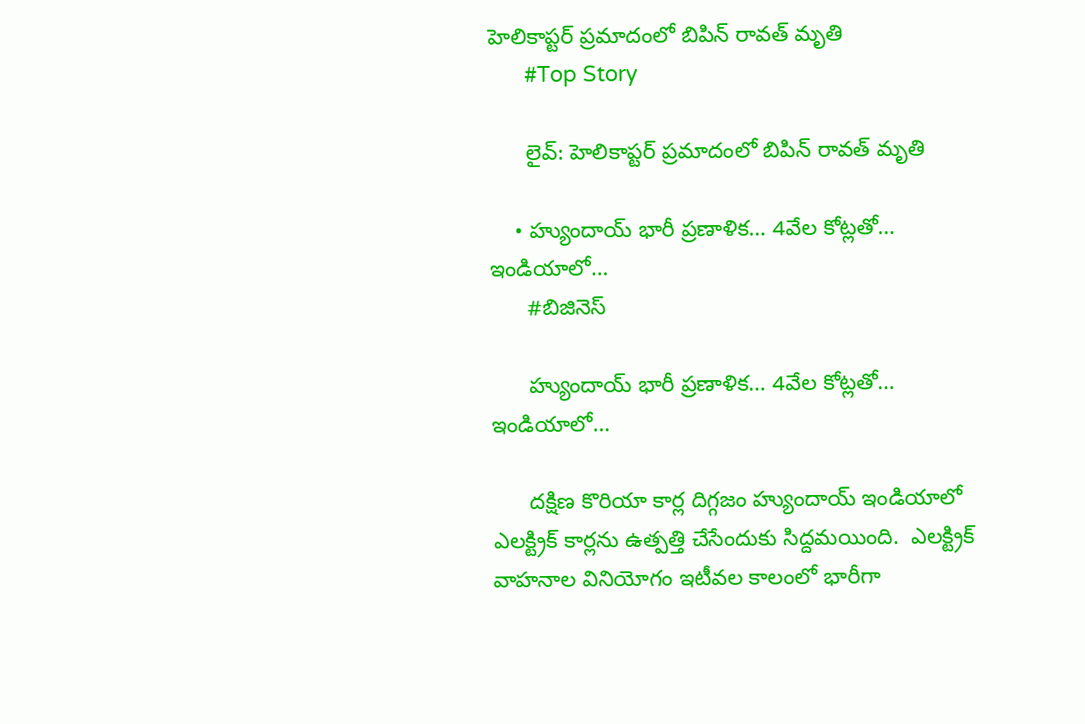హెలికాప్టర్ ప్రమాదంలో బిపిన్ రావత్ మృతి
      #Top Story

      లైవ్: హెలికాప్టర్ ప్రమాదంలో బిపిన్ రావత్ మృతి

    • హ్యుందాయ్ భారీ ప్ర‌ణాళిక‌… 4వేల కోట్ల‌తో… ఇండియాలో…
      #బిజినెస్‌

      హ్యుందాయ్ భారీ ప్ర‌ణాళిక‌… 4వేల కోట్ల‌తో… ఇండియాలో…

      ద‌క్షిణ కొరియా కార్ల దిగ్గ‌జం హ్యుందాయ్ ఇండియాలో ఎల‌క్ట్రిక్ కార్ల‌ను ఉత్ప‌త్తి చేసేందుకు సిద్ద‌మ‌యింది.  ఎలక్ట్రిక్ వాహ‌నాల వినియోగం ఇటీవ‌ల కాలంలో భారీగా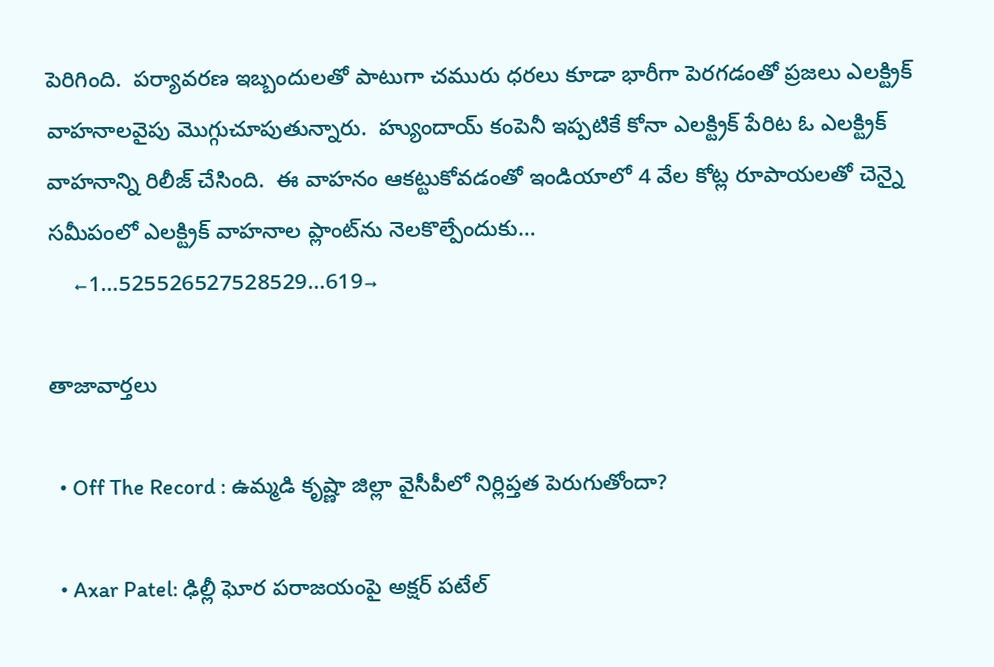పెరిగింది.  ప‌ర్యావ‌ర‌ణ ఇబ్బందుల‌తో పాటుగా చ‌మురు ధ‌ర‌లు కూడా భారీగా పెర‌గ‌డంతో ప్ర‌జ‌లు ఎల‌క్ట్రిక్ వాహ‌నాల‌వైపు మొగ్గుచూపుతున్నారు.  హ్యుందాయ్ కంపెనీ ఇప్ప‌టికే కోనా ఎల‌క్ట్రిక్ పేరిట ఓ ఎల‌క్ట్రిక్ వాహ‌నాన్ని రిలీజ్ చేసింది.  ఈ వాహ‌నం ఆక‌ట్టుకోవ‌డంతో ఇండియాలో 4 వేల కోట్ల రూపాయ‌ల‌తో చెన్నై స‌మీపంలో ఎల‌క్ట్రిక్ వాహ‌నాల ప్లాంట్‌ను నెల‌కొల్పేందుకు…
    ←1…525526527528529…619→

తాజావార్తలు

  • Off The Record : ఉమ్మడి కృష్ణా జిల్లా వైసీపీలో నిర్లిప్తత పెరుగుతోందా?

  • Axar Patel: ఢిల్లీ ఘోర పరాజయంపై అక్షర్ పటేల్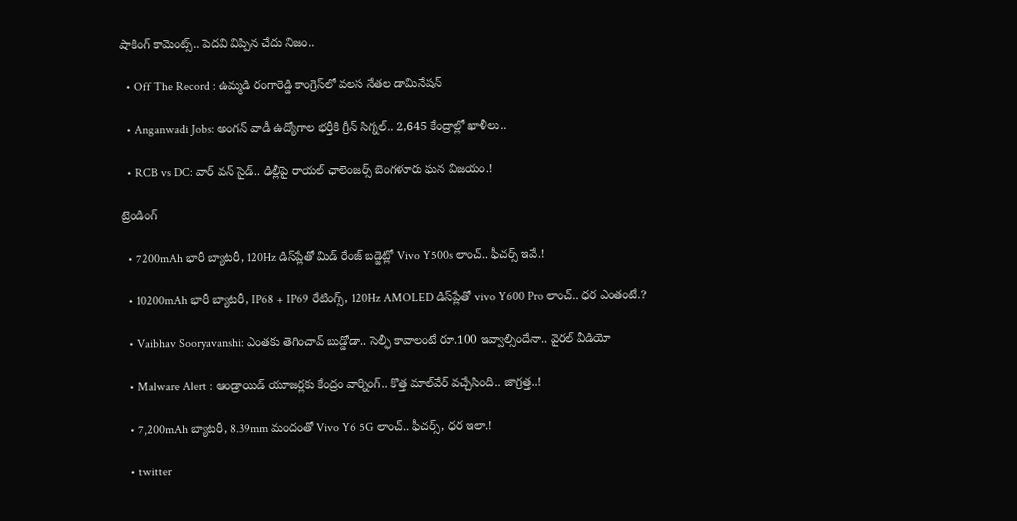షాకింగ్ కామెంట్స్.. పెదవి విప్పిన చేదు నిజం..

  • Off The Record : ఉమ్మడి రంగారెడ్డి కాంగ్రెస్‌లో వలస నేతల డామినేషన్

  • Anganwadi Jobs: అంగన్ వాడీ ఉద్యోగాల భర్తీకి గ్రీన్ సిగ్నల్.. 2,645 కేంద్రాల్లో ఖాళీలు..

  • RCB vs DC: వార్ వన్ సైడ్.. ఢిల్లీపై రాయల్ ఛాలెంజర్స్ బెంగళూరు ఘన విజయం.!

ట్రెండింగ్‌

  • 7200mAh భారీ బ్యాటరీ, 120Hz డిస్‌ప్లేతో మిడ్ రేంజ్ బడ్జెట్లో Vivo Y500s లాంచ్.. ఫీచర్స్ ఇవే.!

  • 10200mAh భారీ బ్యాటరీ, IP68 + IP69 రేటింగ్స్‌, 120Hz AMOLED డిస్‌ప్లేతో vivo Y600 Pro లాంచ్.. ధర ఎంతంటే.?

  • Vaibhav Sooryavanshi: ఎంతకు తెగించావ్ బుడ్డోడా.. సెల్ఫీ కావాలంటే రూ.100 ఇవ్వాల్సిందేనా.. వైరల్ వీడియో

  • Malware Alert : ఆండ్రాయిడ్ యూజర్లకు కేంద్రం వార్నింగ్.. కొత్త మాల్‌వేర్ వచ్చేసింది.. జాగ్రత్త..!

  • 7,200mAh బ్యాటరీ, 8.39mm మందంతో Vivo Y6 5G లాంచ్.. ఫీచర్స్, ధర ఇలా.!

  • twitter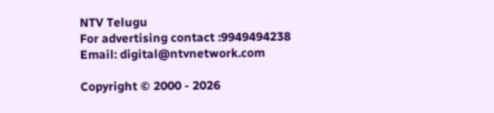NTV Telugu
For advertising contact :9949494238
Email: digital@ntvnetwork.com

Copyright © 2000 - 2026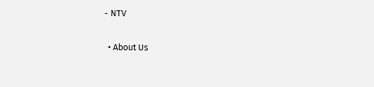- NTV

  • About Us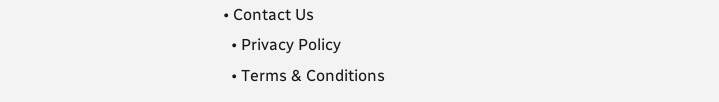• Contact Us
  • Privacy Policy
  • Terms & Conditions